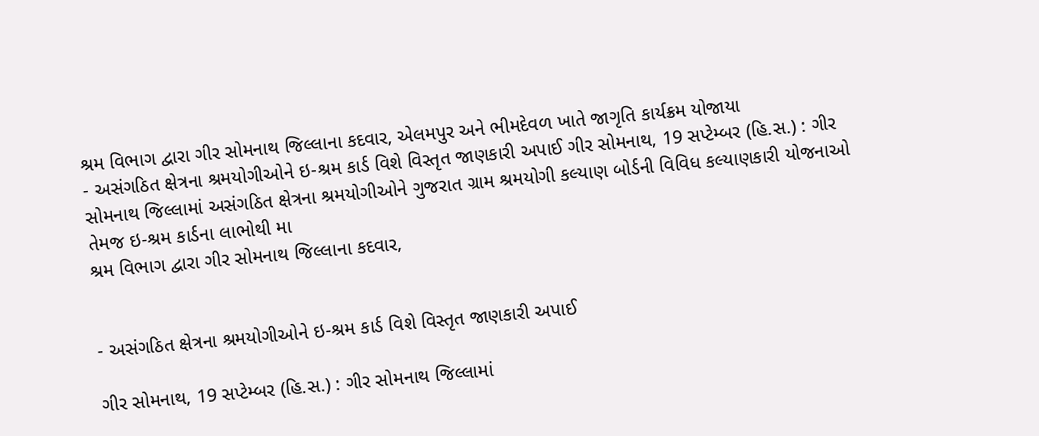શ્રમ વિભાગ દ્વારા ગીર સોમનાથ જિલ્લાના કદવાર, એલમપુર અને ભીમદેવળ ખાતે જાગૃતિ કાર્યક્રમ યોજાયા
- અસંગઠિત ક્ષેત્રના શ્રમયોગીઓને ઇ-શ્રમ કાર્ડ વિશે વિસ્તૃત જાણકારી અપાઈ ગીર સોમનાથ, 19 સપ્ટેમ્બર (હિ.સ.) : ગીર સોમનાથ જિલ્લામાં અસંગઠિત ક્ષેત્રના શ્રમયોગીઓને ગુજરાત ગ્રામ શ્રમયોગી કલ્યાણ બોર્ડની વિવિધ કલ્યાણકારી યોજનાઓ તેમજ ઇ-શ્રમ કાર્ડના લાભોથી મા
શ્રમ વિભાગ દ્વારા ગીર સોમનાથ જિલ્લાના કદવાર,


- અસંગઠિત ક્ષેત્રના શ્રમયોગીઓને ઇ-શ્રમ કાર્ડ વિશે વિસ્તૃત જાણકારી અપાઈ

ગીર સોમનાથ, 19 સપ્ટેમ્બર (હિ.સ.) : ગીર સોમનાથ જિલ્લામાં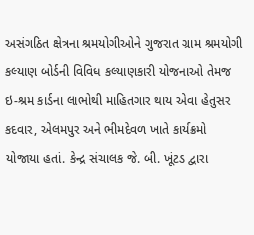અસંગઠિત ક્ષેત્રના શ્રમયોગીઓને ગુજરાત ગ્રામ શ્રમયોગી કલ્યાણ બોર્ડની વિવિધ કલ્યાણકારી યોજનાઓ તેમજ ઇ-શ્રમ કાર્ડના લાભોથી માહિતગાર થાય એવા હેતુસર કદવાર, એલમપુર અને ભીમદેવળ ખાતે કાર્યક્રમો યોજાયા હતાં. કેન્દ્ર સંચાલક જે. બી. ખૂંટડ દ્વારા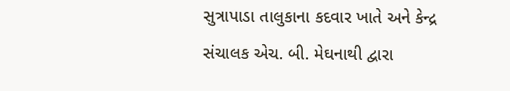સુત્રાપાડા તાલુકાના કદવાર ખાતે અને કેન્દ્ર સંચાલક એચ. બી. મેઘનાથી દ્વારા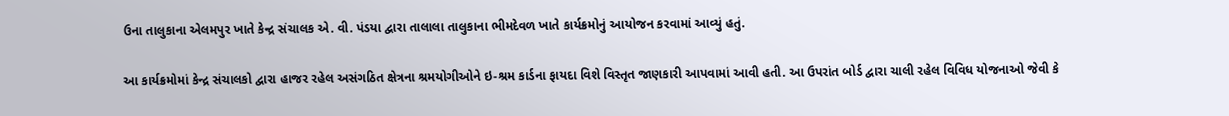ઉના તાલુકાના એલમપુર ખાતે કેન્દ્ર સંચાલક એ. વી. પંડયા દ્વારા તાલાલા તાલુકાના ભીમદેવળ ખાતે કાર્યક્રમોનું આયોજન કરવામાં આવ્યું હતું.

આ કાર્યક્રમોમાં કેન્દ્ર સંચાલકો દ્વારા હાજર રહેલ અસંગઠિત ક્ષેત્રના શ્રમયોગીઓને ઇ-શ્રમ કાર્ડના ફાયદા વિશે વિસ્તૃત જાણકારી આપવામાં આવી હતી. આ ઉપરાંત બોર્ડ દ્વારા ચાલી રહેલ વિવિધ યોજનાઓ જેવી કે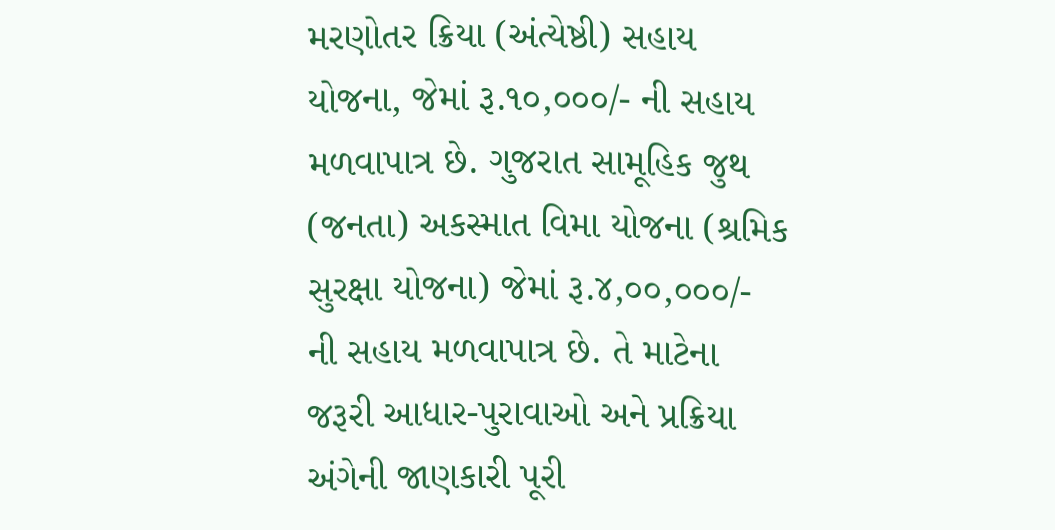મરણોતર ક્રિયા (અંત્યેષ્ઠી) સહાય યોજના, જેમાં રૂ.૧૦,૦૦૦/- ની સહાય મળવાપાત્ર છે. ગુજરાત સામૂહિક જુથ (જનતા) અકસ્માત વિમા યોજના (શ્રમિક સુરક્ષા યોજના) જેમાં રૂ.૪,૦૦,૦૦૦/- ની સહાય મળવાપાત્ર છે. તે માટેના જરૂરી આધાર-પુરાવાઓ અને પ્રક્રિયા અંગેની જાણકારી પૂરી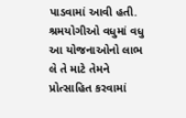પાડવામાં આવી હતી. શ્રમયોગીઓ વધુમાં વધુ આ યોજનાઓનો લાભ લે તે માટે તેમને પ્રોત્સાહિત કરવામાં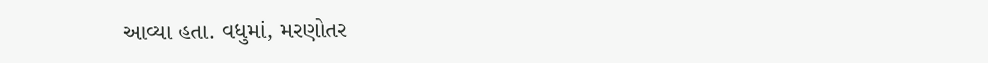આવ્યા હતા. વધુમાં, મરણોતર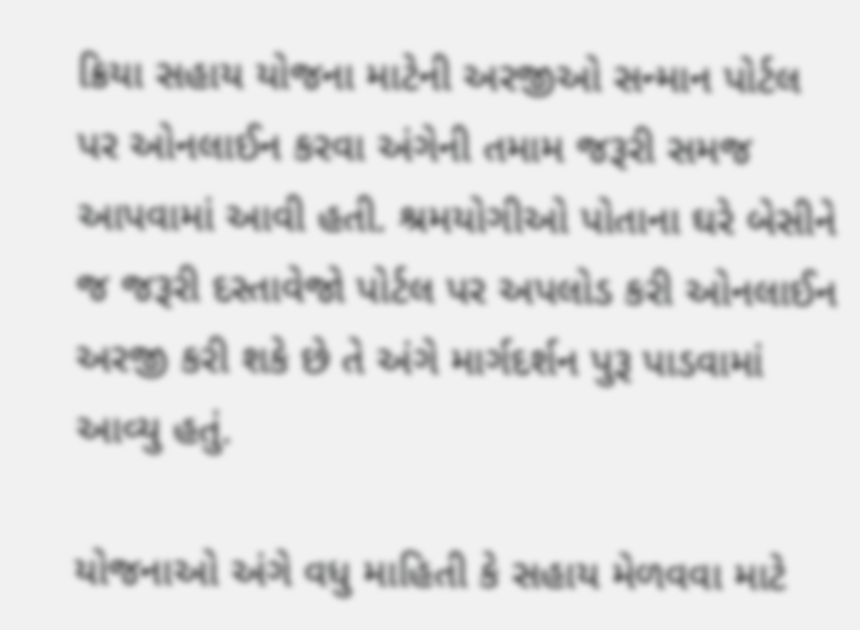ક્રિયા સહાય યોજના માટેની અરજીઓ સન્માન પોર્ટલ પર ઓનલાઈન કરવા અંગેની તમામ જરૂરી સમજ આપવામાં આવી હતી. શ્રમયોગીઓ પોતાના ઘરે બેસીને જ જરૂરી દસ્તાવેજો પોર્ટલ પર અપલોડ કરી ઓનલાઈન અરજી કરી શકે છે તે અંગે માર્ગદર્શન પુરૂ પાડવામાં આવ્યુ હતું.

યોજનાઓ અંગે વધુ માહિતી કે સહાય મેળવવા માટે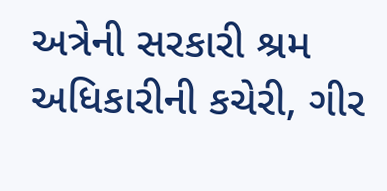અત્રેની સરકારી શ્રમ અધિકારીની કચેરી, ગીર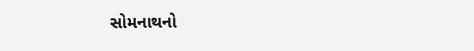સોમનાથનો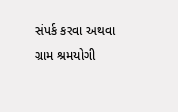સંપર્ક કરવા અથવા ગ્રામ શ્રમયોગી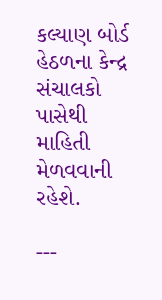કલ્યાણ બોર્ડ હેઠળના કેન્દ્ર સંચાલકો પાસેથી માહિતી મેળવવાની રહેશે.

---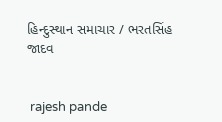હિન્દુસ્થાન સમાચાર / ભરતસિંહ જાદવ


 rajesh pande